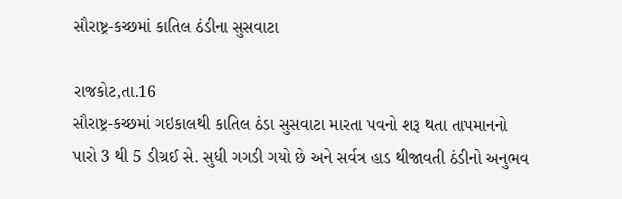સૌરાષ્ટ્ર-કચ્છમાં કાતિલ ઠંડીના સુસવાટા

રાજકોટ,તા.16
સૌરાષ્ટ્ર-કચ્છમાં ગઇકાલથી કાતિલ ઠંડા સુસવાટા મારતા પવનો શરૂ થતા તાપમાનનો
પારો 3 થી 5 ડીગ્રઈ સે. સુધી ગગડી ગયો છે અને સર્વત્ર હાડ થીજાવતી ઠંડીનો અનુભવ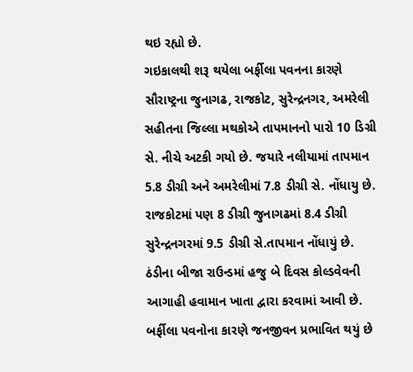થઇ રહ્યો છે.
ગઇકાલથી શરૂ થયેલા બર્ફીલા પવનના કારણે સૌરાષ્ટ્રના જુનાગઢ, રાજકોટ, સુરેન્દ્રનગર, અમરેલી સહીતના જિલ્લા મથકોએ તાપમાનનો પારો 10 ડિગ્રી સે. નીચે અટકી ગયો છે. જયારે નલીયામાં તાપમાન 5.8 ડીગ્રી અને અમરેલીમાં 7.8 ડીગ્રી સે. નોંધાયુ છે. રાજકોટમાં પણ 8 ડીગ્રી જુનાગઢમાં 8.4 ડીગ્રી સુરેન્દ્રનગરમાં 9.5 ડીગ્રી સે.તાપમાન નોંધાયું છે.
ઠંડીના બીજા રાઉન્ડમાં હજુ બે દિવસ કોલ્ડવેવની આગાહી હવામાન ખાતા દ્વારા કરવામાં આવી છે. બર્ફીલા પવનોના કારણે જનજીવન પ્રભાવિત થયું છે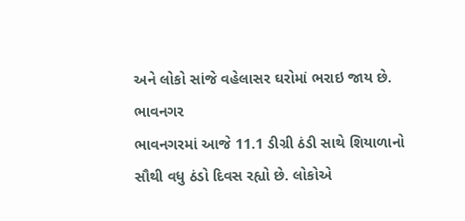અને લોકો સાંજે વહેલાસર ઘરોમાં ભરાઇ જાય છે.
ભાવનગર
ભાવનગરમાં આજે 11.1 ડીગ્રી ઠંડી સાથે શિયાળાનો સૌથી વધુ ઠંડો દિવસ રહ્યો છે. લોકોએ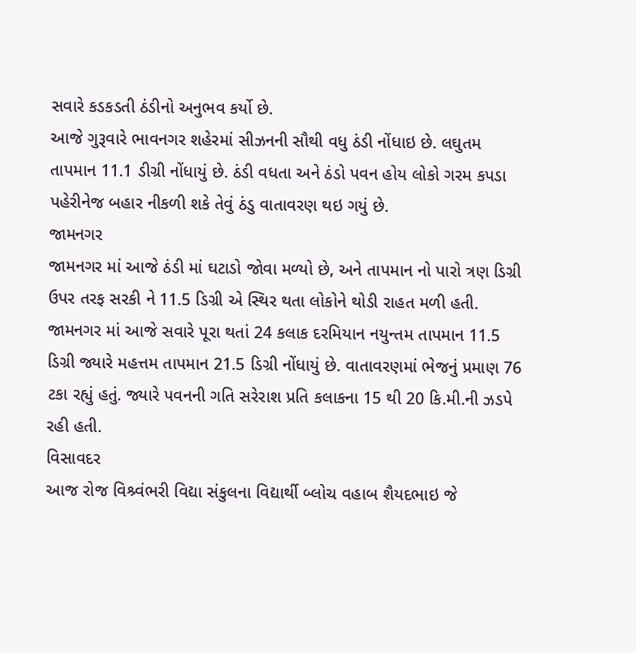સવારે કડકડતી ઠંડીનો અનુભવ કર્યો છે.
આજે ગુરૂવારે ભાવનગર શહેરમાં સીઝનની સૌથી વધુ ઠંડી નોંધાઇ છે. લઘુતમ તાપમાન 11.1 ડીગ્રી નોંધાયું છે. ઠંડી વધતા અને ઠંડો પવન હોય લોકો ગરમ કપડા પહેરીનેજ બહાર નીકળી શકે તેવું ઠંડુ વાતાવરણ થઇ ગયું છે.
જામનગર
જામનગર માં આજે ઠંડી માં ઘટાડો જોવા મળ્યો છે, અને તાપમાન નો પારો ત્રણ ડિગ્રી ઉપર તરફ સરકી ને 11.5 ડિગ્રી એ સ્થિર થતા લોકોને થોડી રાહત મળી હતી.
જામનગર માં આજે સવારે પૂરા થતાં 24 કલાક દરમિયાન નયુન્તમ તાપમાન 11.5 ડિગ્રી જ્યારે મહત્તમ તાપમાન 21.5 ડિગ્રી નોંધાયું છે. વાતાવરણમાં ભેજનું પ્રમાણ 76 ટકા રહ્યું હતું. જ્યારે પવનની ગતિ સરેરાશ પ્રતિ કલાકના 15 થી 20 કિ.મી.ની ઝડપે રહી હતી.
વિસાવદર
આજ રોજ વિશ્ર્વંભરી વિદ્યા સંકુલના વિદ્યાર્થી બ્લોચ વહાબ શૈયદભાઇ જે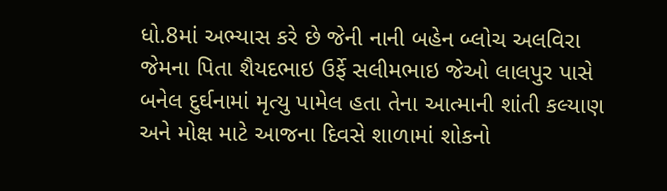ધો.8માં અભ્યાસ કરે છે જેની નાની બહેન બ્લોચ અલવિરા જેમના પિતા શૈયદભાઇ ઉર્ફે સલીમભાઇ જેઓ લાલપુર પાસે બનેલ દુર્ઘનામાં મૃત્યુ પામેલ હતા તેના આત્માની શાંતી કલ્યાણ અને મોક્ષ માટે આજના દિવસે શાળામાં શોકનો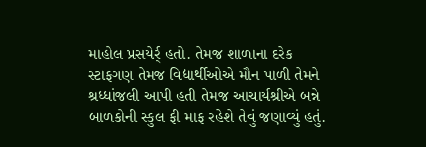માહોલ પ્રસયેર્ર્ હતો. તેમજ શાળાના દરેક સ્ટાફગણ તેમજ વિદ્યાર્થીઓએ મૌન પાળી તેમને શ્રધ્ધાંજલી આપી હતી તેમજ આચાર્યશ્રીએ બન્ને બાળકોની સ્કુલ ફી માફ રહેશે તેવું જણાવ્યું હતું.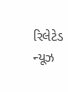રિલેટેડ ન્યૂઝ